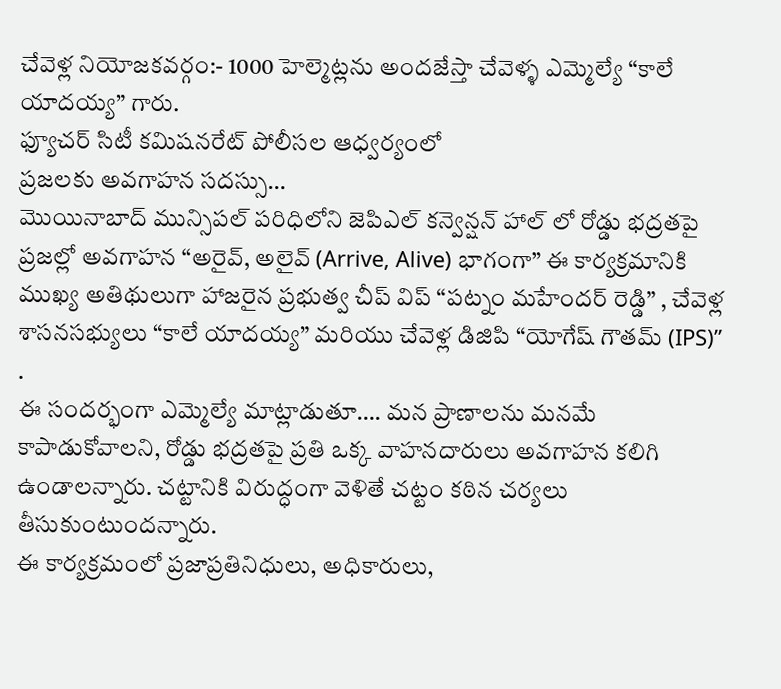చేవెళ్ల నియోజకవర్గం:- 1000 హెల్మెట్లను అందజేస్తా చేవెళ్ళ ఎమ్మెల్యే “కాలే యాదయ్య” గారు.
ఫ్యూచర్ సిటీ కమిషనరేట్ పోలీసల ఆధ్వర్యంలో
ప్రజలకు అవగాహన సదస్సు…
మొయినాబాద్ మున్సిపల్ పరిధిలోని జెపిఎల్ కన్వెన్షన్ హాల్ లో రోడ్డు భద్రతపై ప్రజల్లో అవగాహన “అరైవ్, అలైవ్ (Arrive, Alive) భాగంగా” ఈ కార్యక్రమానికి ముఖ్య అతిథులుగా హాజరైన ప్రభుత్వ చీప్ విప్ “పట్నం మహేందర్ రెడ్డి” , చేవెళ్ల శాసనసభ్యులు “కాలే యాదయ్య” మరియు చేవెళ్ల డిజిపి “యోగేష్ గౌతమ్ (IPS)” .
ఈ సందర్భంగా ఎమ్మెల్యే మాట్లాడుతూ…. మన ప్రాణాలను మనమే కాపాడుకోవాలని, రోడ్డు భద్రతపై ప్రతి ఒక్క వాహనదారులు అవగాహన కలిగి ఉండాలన్నారు. చట్టానికి విరుద్ధంగా వెళితే చట్టం కఠిన చర్యలు తీసుకుంటుందన్నారు.
ఈ కార్యక్రమంలో ప్రజాప్రతినిధులు, అధికారులు,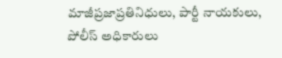మాజీప్రజాప్రతినిధులు, పార్టీ నాయకులు, పోలీస్ అధికారులు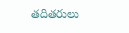తదితరులు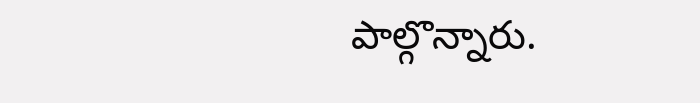పాల్గొన్నారు.